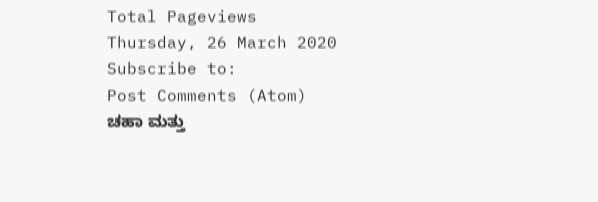Total Pageviews
Thursday, 26 March 2020
Subscribe to:
Post Comments (Atom)
ಚಹಾ ಮತ್ತು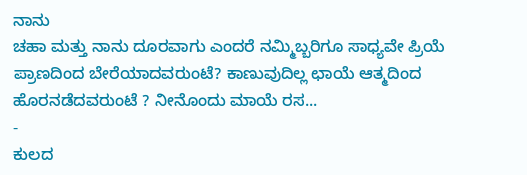ನಾನು
ಚಹಾ ಮತ್ತು ನಾನು ದೂರವಾಗು ಎಂದರೆ ನಮ್ಮಿಬ್ಬರಿಗೂ ಸಾಧ್ಯವೇ ಪ್ರಿಯೆ ಪ್ರಾಣದಿಂದ ಬೇರೆಯಾದವರುಂಟೆ? ಕಾಣುವುದಿಲ್ಲ ಛಾಯೆ ಆತ್ಮದಿಂದ ಹೊರನಡೆದವರುಂಟೆ ? ನೀನೊಂದು ಮಾಯೆ ರಸ...
-
ಕುಲದ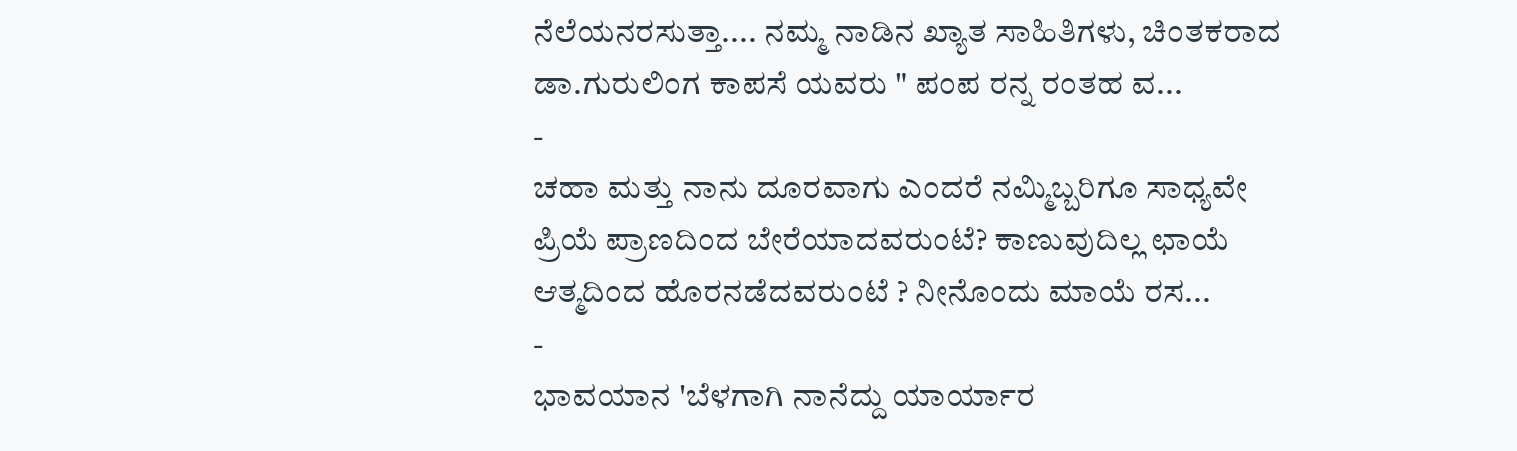ನೆಲೆಯನರಸುತ್ತಾ.... ನಮ್ಮ ನಾಡಿನ ಖ್ಯಾತ ಸಾಹಿತಿಗಳು, ಚಿಂತಕರಾದ ಡಾ.ಗುರುಲಿಂಗ ಕಾಪಸೆ ಯವರು " ಪಂಪ ರನ್ನ ರಂತಹ ವ...
-
ಚಹಾ ಮತ್ತು ನಾನು ದೂರವಾಗು ಎಂದರೆ ನಮ್ಮಿಬ್ಬರಿಗೂ ಸಾಧ್ಯವೇ ಪ್ರಿಯೆ ಪ್ರಾಣದಿಂದ ಬೇರೆಯಾದವರುಂಟೆ? ಕಾಣುವುದಿಲ್ಲ ಛಾಯೆ ಆತ್ಮದಿಂದ ಹೊರನಡೆದವರುಂಟೆ ? ನೀನೊಂದು ಮಾಯೆ ರಸ...
-
ಭಾವಯಾನ 'ಬೆಳಗಾಗಿ ನಾನೆದ್ದು ಯಾರ್ಯಾರ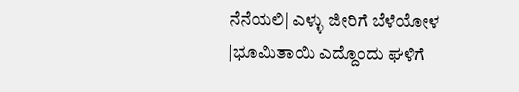ನೆನೆಯಲಿ| ಎಳ್ಳು ಜೀರಿಗೆ ಬೆಳೆಯೋಳ |ಭೂಮಿತಾಯಿ ಎದ್ದೊಂದು ಘಳಿಗೆ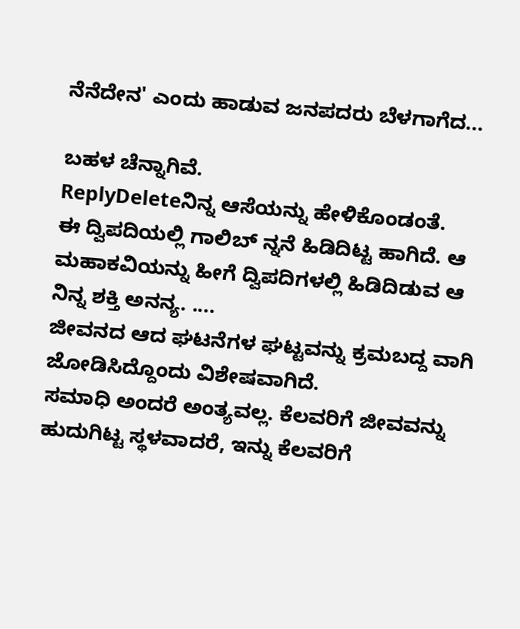ನೆನೆದೇನ' ಎಂದು ಹಾಡುವ ಜನಪದರು ಬೆಳಗಾಗೆದ...

ಬಹಳ ಚೆನ್ನಾಗಿವೆ.
ReplyDeleteನಿನ್ನ ಆಸೆಯನ್ನು ಹೇಳಿಕೊಂಡಂತೆ.
ಈ ದ್ವಿಪದಿಯಲ್ಲಿ ಗಾಲಿಬ್ ನ್ನನೆ ಹಿಡಿದಿಟ್ಟ ಹಾಗಿದೆ. ಆ ಮಹಾಕವಿಯನ್ನು ಹೀಗೆ ದ್ವಿಪದಿಗಳಲ್ಲಿ ಹಿಡಿದಿಡುವ ಆ ನಿನ್ನ ಶಕ್ತಿ ಅನನ್ಯ. ....
ಜೀವನದ ಆದ ಘಟನೆಗಳ ಘಟ್ಟವನ್ನು ಕ್ರಮಬದ್ದ ವಾಗಿ ಜೋಡಿಸಿದ್ದೊಂದು ವಿಶೇಷವಾಗಿದೆ.
ಸಮಾಧಿ ಅಂದರೆ ಅಂತ್ಯವಲ್ಲ. ಕೆಲವರಿಗೆ ಜೀವವನ್ನು ಹುದುಗಿಟ್ಟ ಸ್ಥಳವಾದರೆ, ಇನ್ನು ಕೆಲವರಿಗೆ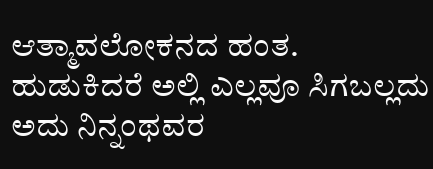ಆತ್ಮಾವಲೋಕನದ ಹಂತ.
ಹುಡುಕಿದರೆ ಅಲ್ಲಿ ಎಲ್ಲವೂ ಸಿಗಬಲ್ಲದು ಅದು ನಿನ್ನಂಥವರ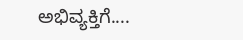ಅಭಿವ್ಯಕ್ತಿಗೆ....